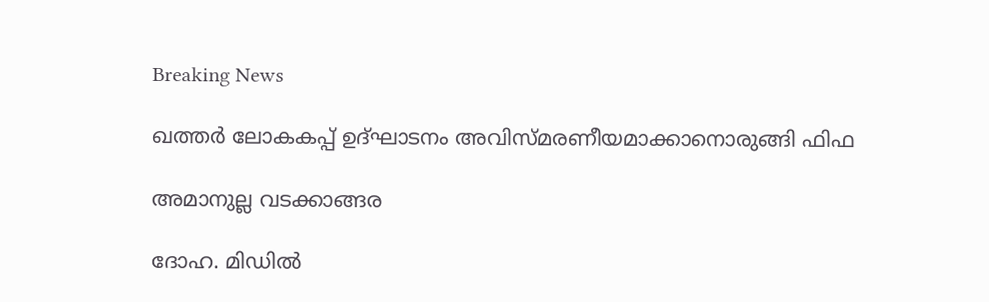Breaking News

ഖത്തര്‍ ലോകകപ്പ് ഉദ്ഘാടനം അവിസ്മരണീയമാക്കാനൊരുങ്ങി ഫിഫ

അമാനുല്ല വടക്കാങ്ങര

ദോഹ. മിഡില്‍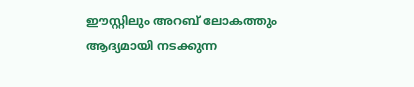ഈസ്റ്റിലും അറബ് ലോകത്തും ആദ്യമായി നടക്കുന്ന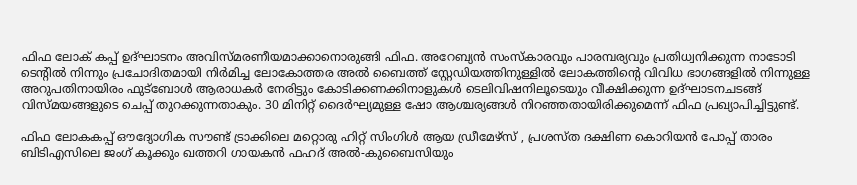ഫിഫ ലോക് കപ്പ് ഉദ്ഘാടനം അവിസ്മരണീയമാക്കാനൊരുങ്ങി ഫിഫ. അറേബ്യന്‍ സംസ്‌കാരവും പാരമ്പര്യവും പ്രതിധ്വനിക്കുന്ന നാടോടി ടെന്റില്‍ നിന്നും പ്രചോദിതമായി നിര്‍മിച്ച ലോകോത്തര അല്‍ ബൈത്ത് സ്റ്റേഡിയത്തിനുള്ളില്‍ ലോകത്തിന്റെ വിവിധ ഭാഗങ്ങളില്‍ നിന്നുള്ള അറുപതിനായിരം ഫുട്‌ബോള്‍ ആരാധകര്‍ നേരിട്ടും കോടിക്കണക്കിനാളുകള്‍ ടെലിവിഷനിലൂടെയും വീക്ഷിക്കുന്ന ഉദ്ഘാടനചടങ്ങ് വിസ്മയങ്ങളുടെ ചെപ്പ് തുറക്കുന്നതാകും. 30 മിനിറ്റ് ദൈര്‍ഘ്യമുള്ള ഷോ ആശ്ചര്യങ്ങള്‍ നിറഞ്ഞതായിരിക്കുമെന്ന് ഫിഫ പ്രഖ്യാപിച്ചിട്ടുണ്ട്.

ഫിഫ ലോകകപ്പ് ഔദ്യോഗിക സൗണ്ട് ട്രാക്കിലെ മറ്റൊരു ഹിറ്റ് സിംഗിള്‍ ആയ ഡ്രീമേഴ്സ് , പ്രശസ്ത ദക്ഷിണ കൊറിയന്‍ പോപ്പ് താരം ബിടിഎസിലെ ജംഗ് കൂക്കും ഖത്തറി ഗായകന്‍ ഫഹദ് അല്‍-കുബൈസിയും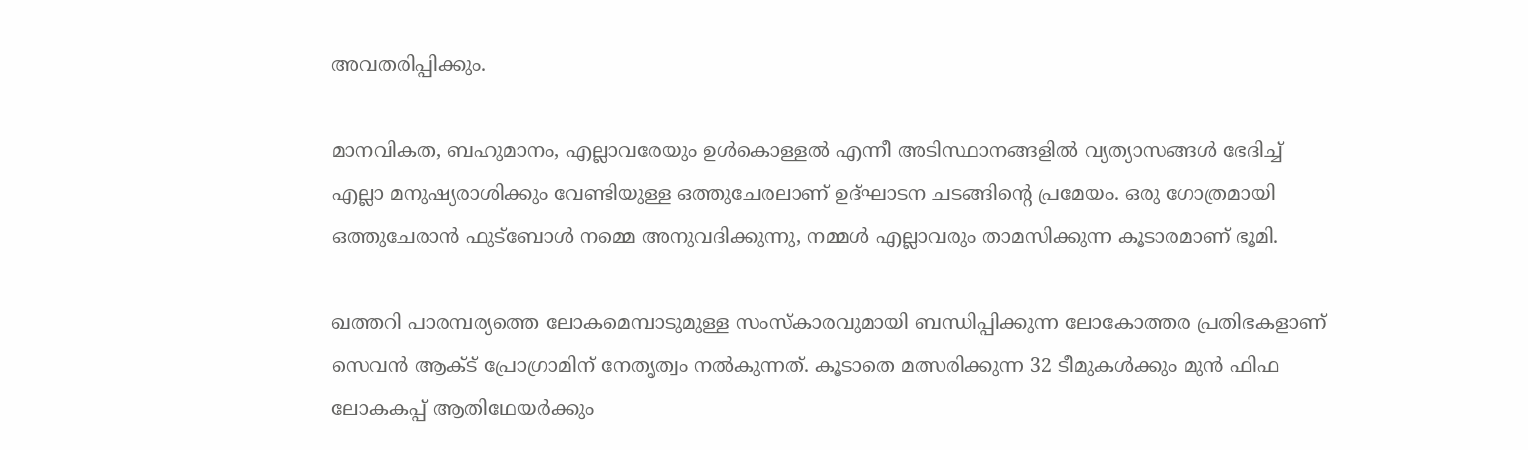അവതരിപ്പിക്കും.

മാനവികത, ബഹുമാനം, എല്ലാവരേയും ഉള്‍കൊള്ളല്‍ എന്നീ അടിസ്ഥാനങ്ങളില്‍ വ്യത്യാസങ്ങള്‍ ഭേദിച്ച് എല്ലാ മനുഷ്യരാശിക്കും വേണ്ടിയുള്ള ഒത്തുചേരലാണ് ഉദ്ഘാടന ചടങ്ങിന്റെ പ്രമേയം. ഒരു ഗോത്രമായി ഒത്തുചേരാന്‍ ഫുട്‌ബോള്‍ നമ്മെ അനുവദിക്കുന്നു, നമ്മള്‍ എല്ലാവരും താമസിക്കുന്ന കൂടാരമാണ് ഭൂമി.

ഖത്തറി പാരമ്പര്യത്തെ ലോകമെമ്പാടുമുള്ള സംസ്‌കാരവുമായി ബന്ധിപ്പിക്കുന്ന ലോകോത്തര പ്രതിഭകളാണ് സെവന്‍ ആക്ട് പ്രോഗ്രാമിന് നേതൃത്വം നല്‍കുന്നത്. കൂടാതെ മത്സരിക്കുന്ന 32 ടീമുകള്‍ക്കും മുന്‍ ഫിഫ ലോകകപ്പ് ആതിഥേയര്‍ക്കും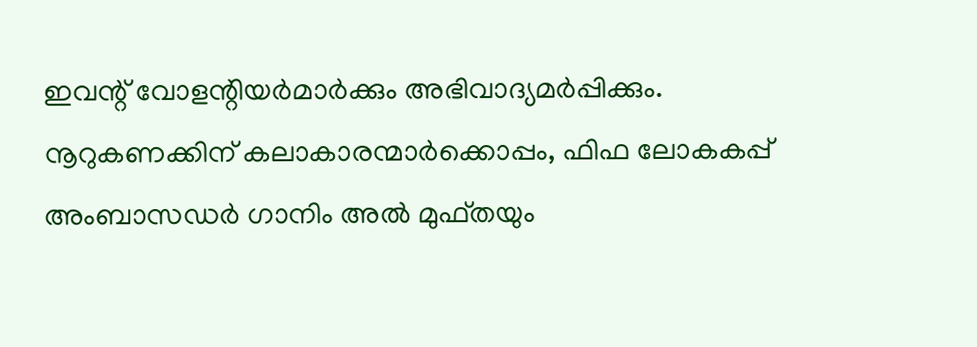ഇവന്റ് വോളന്റിയര്‍മാര്‍ക്കും അഭിവാദ്യമര്‍പ്പിക്കും. നൂറുകണക്കിന് കലാകാരന്മാര്‍ക്കൊപ്പം, ഫിഫ ലോകകപ്പ് അംബാസഡര്‍ ഗാനിം അല്‍ മുഫ്തയും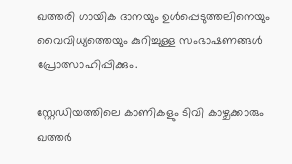ഖത്തരി ഗായിക ദാനയും ഉള്‍പ്പെടുത്തലിനെയും വൈവിധ്യത്തെയും കുറിച്ചുള്ള സംഭാഷണങ്ങള്‍ പ്രോത്സാഹിപ്പിക്കും.

സ്റ്റേഡിയത്തിലെ കാണികളും ടിവി കാഴ്ചക്കാരും ഖത്തര്‍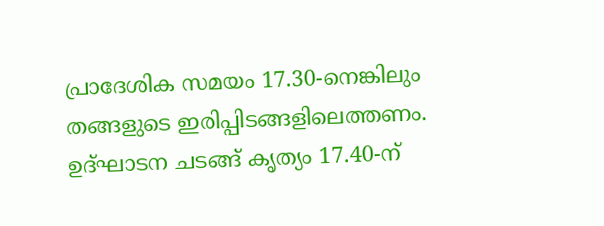പ്രാദേശിക സമയം 17.30-നെങ്കിലും തങ്ങളുടെ ഇരിപ്പിടങ്ങളിലെത്തണം. ഉദ്ഘാടന ചടങ്ങ് കൃത്യം 17.40-ന്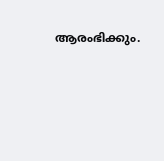ആരംഭിക്കും.